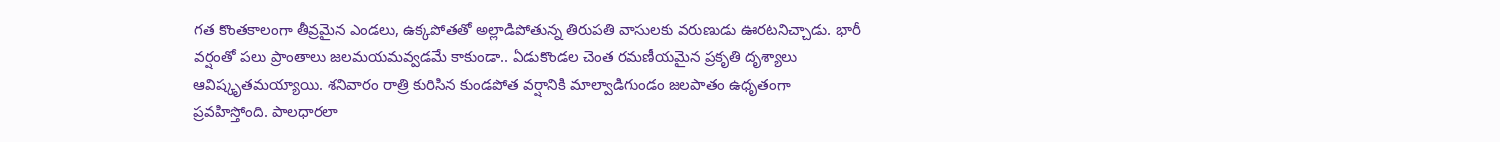గత కొంతకాలంగా తీవ్రమైన ఎండలు, ఉక్కపోతతో అల్లాడిపోతున్న తిరుపతి వాసులకు వరుణుడు ఊరటనిచ్చాడు. భారీ వర్షంతో పలు ప్రాంతాలు జలమయమవ్వడమే కాకుండా.. ఏడుకొండల చెంత రమణీయమైన ప్రకృతి దృశ్యాలు ఆవిష్కృతమయ్యాయి. శనివారం రాత్రి కురిసిన కుండపోత వర్షానికి మాల్వాడిగుండం జలపాతం ఉధృతంగా ప్రవహిస్తోంది. పాలధారలా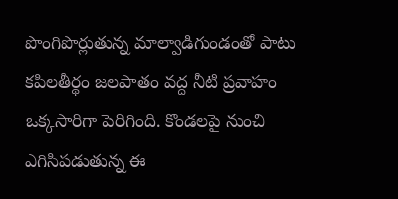పొంగిపొర్లుతున్న మాల్వాడిగుండంతో పాటు కపిలతీర్థం జలపాతం వద్ద నీటి ప్రవాహం ఒక్కసారిగా పెరిగింది. కొండలపై నుంచి ఎగిసిపడుతున్న ఈ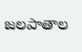జలపాతాల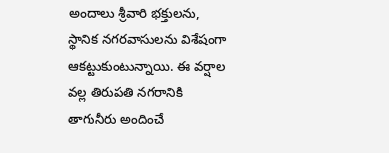అందాలు శ్రీవారి భక్తులను, స్థానిక నగరవాసులను విశేషంగా ఆకట్టుకుంటున్నాయి. ఈ వర్షాల వల్ల తిరుపతి నగరానికి తాగునీరు అందించే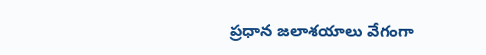ప్రధాన జలాశయాలు వేగంగా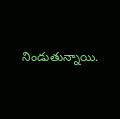నిండుతున్నాయి.